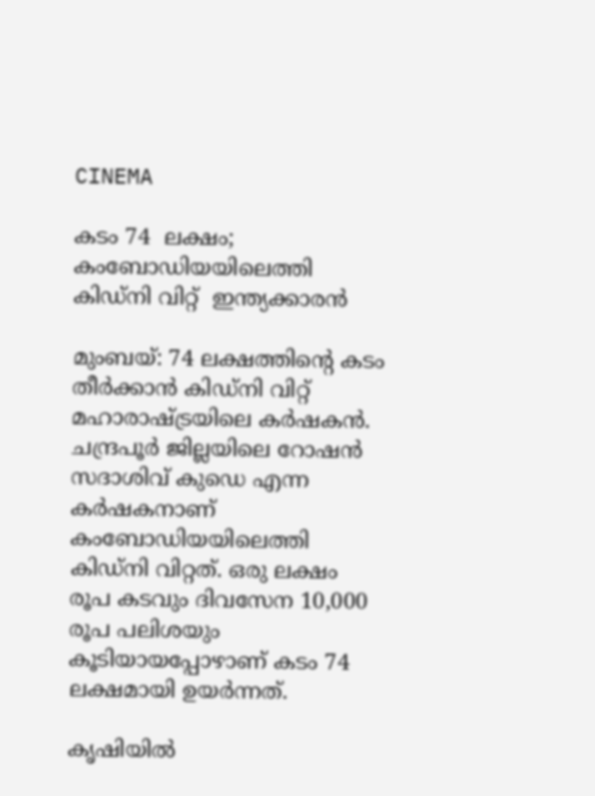CINEMA

കടം 74  ലക്ഷം;  കംബോഡിയയിലെത്തി  കിഡ്നി വിറ്റ്  ഇന്ത്യക്കാരൻ

മുംബയ്: 74 ലക്ഷത്തിന്റെ കടം തീർക്കാൻ കിഡ്നി വിറ്റ് മഹാരാഷ്ട്രയിലെ കർഷകൻ. ചന്ദ്രപൂർ ജില്ലയിലെ റോഷൻ സദാശിവ് കുഡെ എന്ന കർഷകനാണ് കംബോഡിയയിലെത്തി കിഡ്നി വിറ്റത്. ഒരു ലക്ഷം രൂപ കടവും ദിവസേന 10,000 രൂപ പലിശയും കൂടിയായപ്പോഴാണ് കടം 74 ലക്ഷമായി ഉയർന്നത്.

കൃഷിയിൽ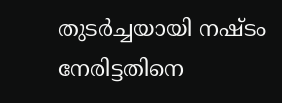തുടർച്ചയായി നഷ്ടം നേരിട്ടതിനെ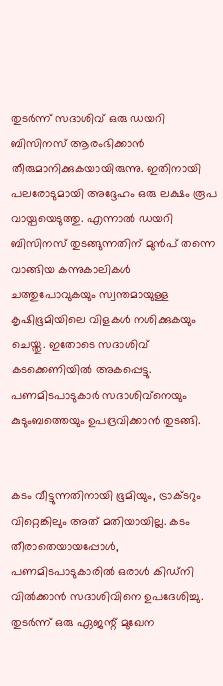തുടർന്ന് സദാശിവ് ഒരു ഡയറി ബിസിനസ് ആരംഭിക്കാൻ തീരുമാനിക്കുകയായിരുന്നു. ഇതിനായി പലരോടുമായി അദ്ദേഹം ഒരു ലക്ഷം രൂപ വായ്പയെടുത്തു. എന്നാൽ ഡയറി ബിസിനസ് തുടങ്ങുന്നതിന് മുൻപ് തന്നെ വാങ്ങിയ കന്നുകാലികൾ ചത്തുപോവുകയും സ്വന്തമായുള്ള കൃഷിഭൂമിയിലെ വിളകൾ നശിക്കുകയും ചെയ്തു. ഇതോടെ സദാശിവ് കടക്കെണിയിൽ അകപ്പെട്ടു. പണമിടപാടുകാർ സദാശിവ്‌നെയും കുടുംബത്തെയും ഉപദ്രവിക്കാൻ തുടങ്ങി.


കടം വീട്ടുന്നതിനായി ഭൂമിയും, ട്രാക്ടറും വിറ്റെങ്കിലും അത് മതിയായില്ല. കടം തീരാതെയായപ്പോൾ, പണമിടപാടുകാരിൽ ഒരാൾ കിഡ്നി വിൽക്കാൻ സദാശിവിനെ ഉപദേശിച്ചു. തുടർന്ന് ഒരു ഏജന്റ് മുഖേന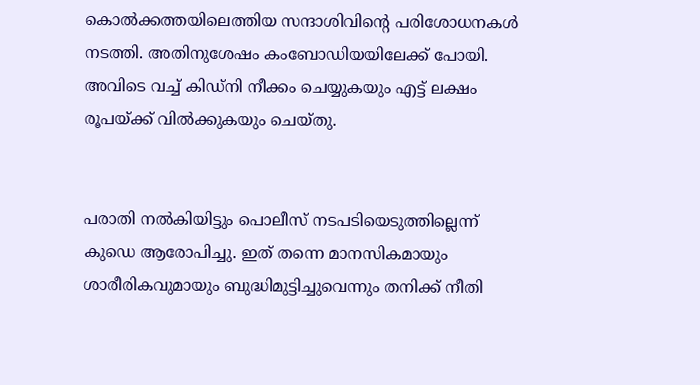കൊൽക്കത്തയിലെത്തിയ സന്ദാശിവിന്റെ പരിശോധനകൾ നടത്തി. അതിനുശേഷം കംബോഡിയയിലേക്ക് പോയി. അവിടെ വച്ച് കിഡ്നി നീക്കം ചെയ്യുകയും എട്ട് ലക്ഷം രൂപയ്ക്ക് വിൽക്കുകയും ചെയ്തു.


പരാതി നൽകിയിട്ടും പൊലീസ് നടപടിയെടുത്തില്ലെന്ന് കുഡെ ആരോപിച്ചു. ഇത് തന്നെ മാനസികമായും ശാരീരികവുമായും ബുദ്ധിമുട്ടിച്ചുവെന്നും തനിക്ക് നീതി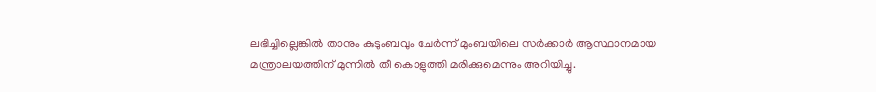ലഭിച്ചില്ലെങ്കിൽ താനും കുടുംബവും ചേർന്ന് മുംബയിലെ സർക്കാർ ആസ്ഥാനമായ മന്ത്രാലയത്തിന് മുന്നിൽ തീ കൊളുത്തി മരിക്കുമെന്നും അറിയിച്ചു.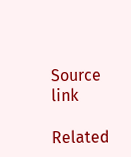Source link

Related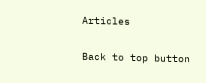Articles

Back to top button